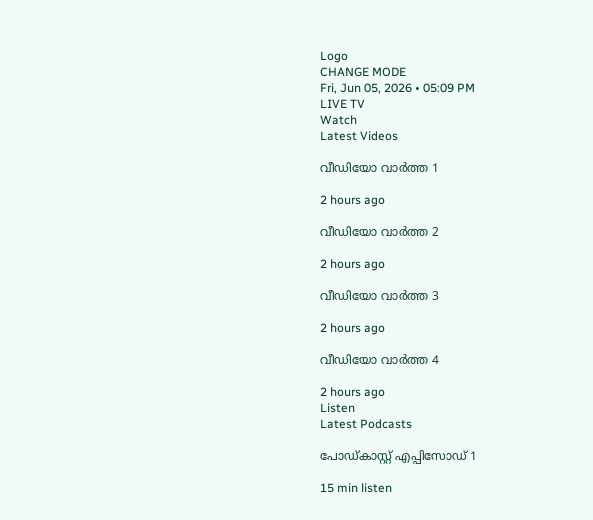Logo
CHANGE MODE
Fri, Jun 05, 2026 • 05:09 PM
LIVE TV
Watch
Latest Videos

വീഡിയോ വാർത്ത 1

2 hours ago

വീഡിയോ വാർത്ത 2

2 hours ago

വീഡിയോ വാർത്ത 3

2 hours ago

വീഡിയോ വാർത്ത 4

2 hours ago
Listen
Latest Podcasts

പോഡ്കാസ്റ്റ് എപ്പിസോഡ് 1

15 min listen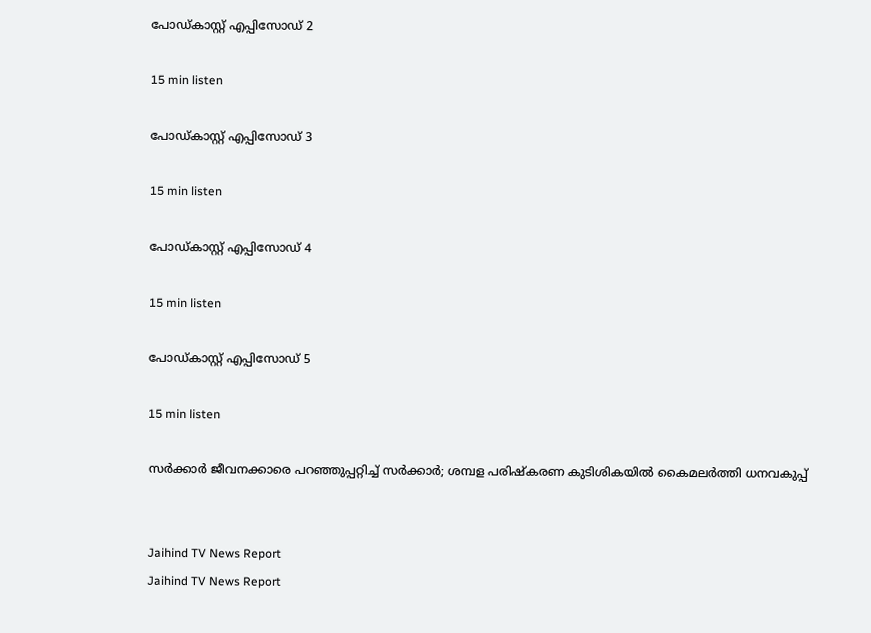പോഡ്കാസ്റ്റ് എപ്പിസോഡ് 2

15 min listen

പോഡ്കാസ്റ്റ് എപ്പിസോഡ് 3

15 min listen

പോഡ്കാസ്റ്റ് എപ്പിസോഡ് 4

15 min listen

പോഡ്കാസ്റ്റ് എപ്പിസോഡ് 5

15 min listen

സര്‍ക്കാര്‍ ജീവനക്കാരെ പറഞ്ഞുപ്പറ്റിച്ച് സര്‍ക്കാര്‍; ശമ്പള പരിഷ്‌കരണ കുടിശികയില്‍ കൈമലര്‍ത്തി ധനവകുപ്പ്


Jaihind TV News Report
Jaihind TV News Report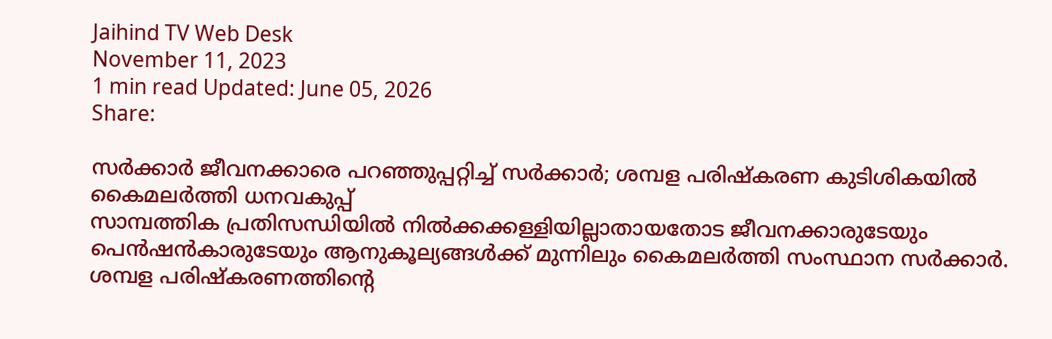Jaihind TV Web Desk
November 11, 2023
1 min read Updated: June 05, 2026
Share:

സര്‍ക്കാര്‍ ജീവനക്കാരെ പറഞ്ഞുപ്പറ്റിച്ച് സര്‍ക്കാര്‍; ശമ്പള പരിഷ്‌കരണ കുടിശികയില്‍ കൈമലര്‍ത്തി ധനവകുപ്പ്
സാമ്പത്തിക പ്രതിസന്ധിയില്‍ നില്‍ക്കക്കള്ളിയില്ലാതായതോട ജീവനക്കാരുടേയും പെന്‍ഷന്‍കാരുടേയും ആനുകൂല്യങ്ങള്‍ക്ക് മുന്നിലും കൈമലര്‍ത്തി സംസ്ഥാന സര്‍ക്കാര്‍. ശമ്പള പരിഷ്‌കരണത്തിന്റെ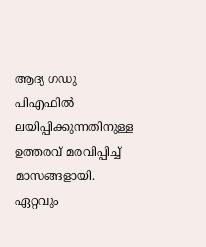ആദ്യ ഗഡു പിഎഫില്‍ ലയിപ്പിക്കുന്നതിനുള്ള ഉത്തരവ് മരവിപ്പിച്ച് മാസങ്ങളായി. ഏറ്റവും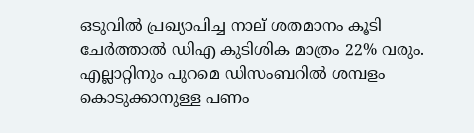ഒടുവില്‍ പ്രഖ്യാപിച്ച നാല് ശതമാനം കൂടി ചേര്‍ത്താല്‍ ഡിഎ കുടിശിക മാത്രം 22% വരും. എല്ലാറ്റിനും പുറമെ ഡിസംബറില്‍ ശമ്പളം കൊടുക്കാനുള്ള പണം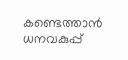കണ്ടെത്താന്‍ ധനവകുപ്പ്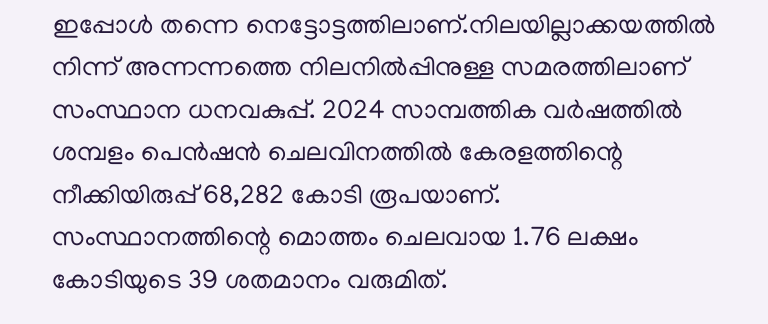ഇപ്പോള്‍ തന്നെ നെട്ടോട്ടത്തിലാണ്.നിലയില്ലാക്കയത്തില്‍ നിന്ന് അന്നന്നത്തെ നിലനില്‍പ്പിനുള്ള സമരത്തിലാണ് സംസ്ഥാന ധനവകുപ്പ്. 2024 സാമ്പത്തിക വര്‍ഷത്തില്‍ ശമ്പളം പെന്‍ഷന്‍ ചെലവിനത്തില്‍ കേരളത്തിന്റെ നീക്കിയിരുപ്പ് 68,282 കോടി രൂപയാണ്. സംസ്ഥാനത്തിന്റെ മൊത്തം ചെലവായ 1.76 ലക്ഷം കോടിയുടെ 39 ശതമാനം വരുമിത്.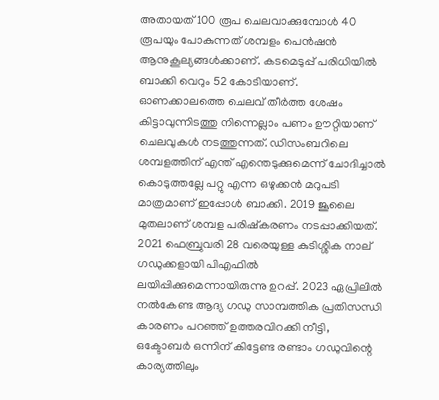അതായത് 100 രൂപ ചെലവാക്കുമ്പോള്‍ 40 രൂപയും പോകുന്നത് ശമ്പളം പെന്‍ഷന്‍ ആനുകൂല്യങ്ങള്‍ക്കാണ്. കടമെടുപ്പ് പരിധിയില്‍ ബാക്കി വെറും 52 കോടിയാണ്. ഓണക്കാലത്തെ ചെലവ് തീര്‍ത്ത ശേഷം കിട്ടാവുന്നിടത്തു നിന്നെല്ലാം പണം ഊറ്റിയാണ് ചെലവുകള്‍ നടത്തുന്നത്. ഡിസംബറിലെ ശമ്പളത്തിന് എന്ത് എന്തെടുക്കുമെന്ന് ചോദിച്ചാല്‍ കൊടുത്തല്ലേ പറ്റു എന്ന ഒഴുക്കന്‍ മറുപടി മാത്രമാണ് ഇപ്പോള്‍ ബാക്കി. 2019 ജൂലൈ മുതലാണ് ശമ്പള പരിഷ്‌കരണം നടപ്പാക്കിയത്. 2021 ഫെബ്രുവരി 28 വരെയുള്ള കുടിശ്ശിക നാല് ഗഡുക്കളായി പിഎഫില്‍ ലയിപ്പിക്കുമെന്നായിരുന്നു ഉറപ്പ്. 2023 ഏപ്രിലില്‍ നല്‍കേണ്ട ആദ്യ ഗഡു സാമ്പത്തിക പ്രതിസന്ധി കാരണം പറഞ്ഞ് ഉത്തരവിറക്കി നീട്ടി, ഒക്ടോബര്‍ ഒന്നിന് കിട്ടേണ്ട രണ്ടാം ഗഡുവിന്റെ കാര്യത്തിലും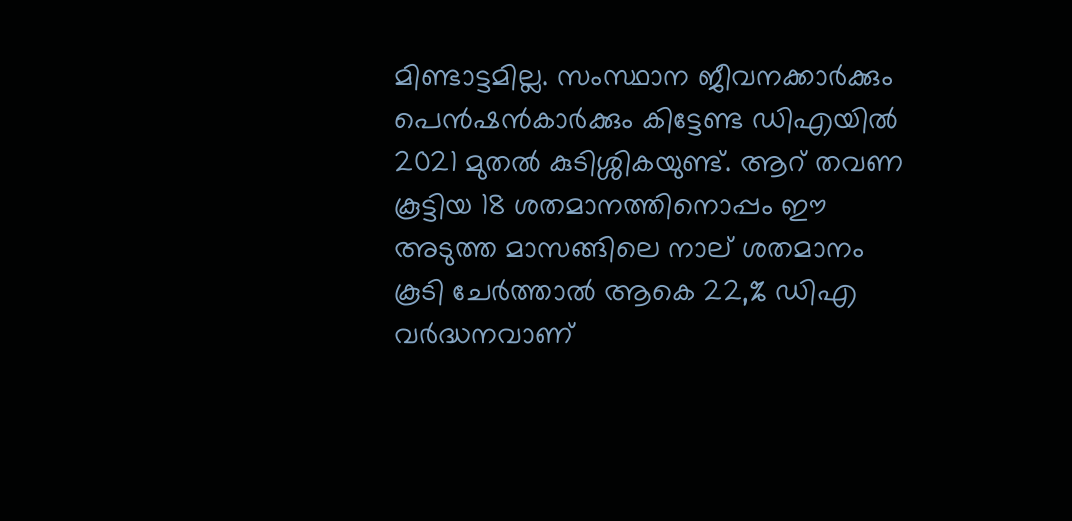മിണ്ടാട്ടമില്ല. സംസ്ഥാന ജീവനക്കാര്‍ക്കും പെന്‍ഷന്‍കാര്‍ക്കും കിട്ടേണ്ട ഡിഎയില്‍ 2021 മുതല്‍ കുടിശ്ശികയുണ്ട്. ആറ് തവണ കൂട്ടിയ 18 ശതമാനത്തിനൊപ്പം ഈ അടുത്ത മാസങ്ങിലെ നാല് ശതമാനം കൂടി ചേര്‍ത്താല്‍ ആകെ 22,% ഡിഎ വര്‍ദ്ധനവാണ്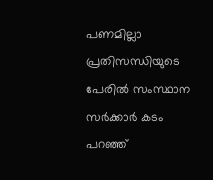പണമില്ലാ പ്രതിസന്ധിയുടെ പേരില്‍ സംസ്ഥാന സര്‍ക്കാര്‍ കടം പറഞ്ഞ്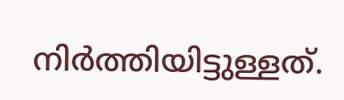നിര്‍ത്തിയിട്ടുള്ളത്.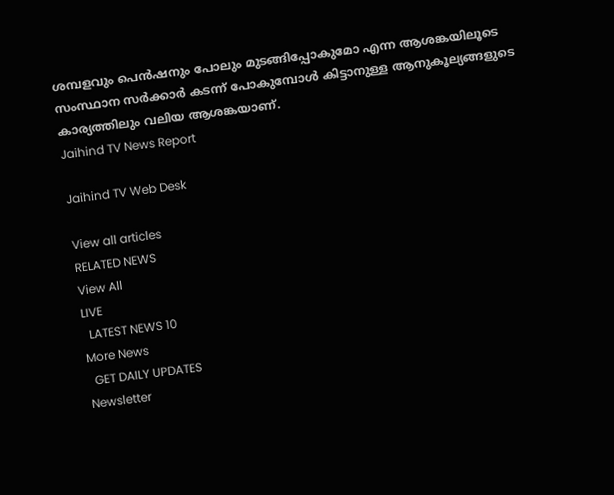ശമ്പളവും പെന്‍ഷനും പോലും മുടങ്ങിപ്പോകുമോ എന്ന ആശങ്കയിലൂടെ സംസ്ഥാന സര്‍ക്കാര്‍ കടന്ന് പോകുമ്പോള്‍ കിട്ടാനുള്ള ആനുകൂല്യങ്ങളുടെ കാര്യത്തിലും വലിയ ആശങ്കയാണ്.
Jaihind TV News Report

Jaihind TV Web Desk

View all articles
RELATED NEWS
View All
LIVE
  LATEST NEWS 10
More News
  GET DAILY UPDATES
Newsletter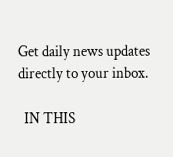Get daily news updates directly to your inbox.

  IN THIS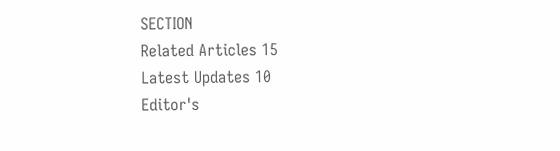SECTION
Related Articles 15
Latest Updates 10
Editor's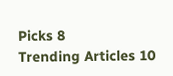Picks 8
Trending Articles 10